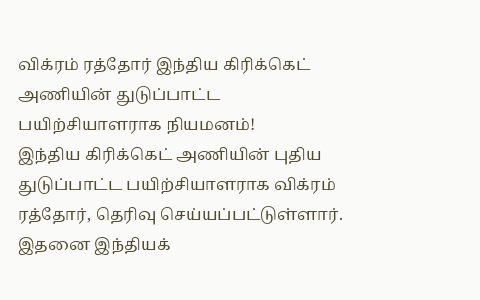விக்ரம் ரத்தோர் இந்திய கிரிக்கெட் அணியின் துடுப்பாட்ட பயிற்சியாளராக நியமனம்!
இந்திய கிரிக்கெட் அணியின் புதிய துடுப்பாட்ட பயிற்சியாளராக விக்ரம் ரத்தோர், தெரிவு செய்யப்பட்டுள்ளார். இதனை இந்தியக்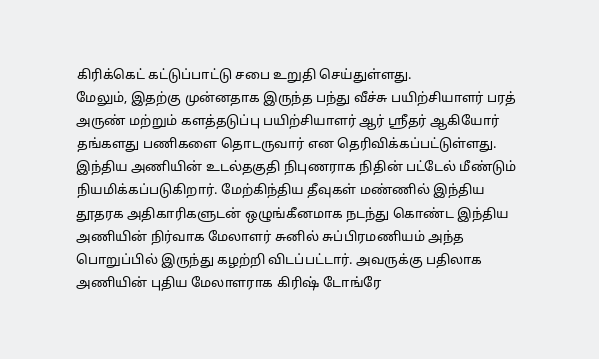கிரிக்கெட் கட்டுப்பாட்டு சபை உறுதி செய்துள்ளது.
மேலும், இதற்கு முன்னதாக இருந்த பந்து வீச்சு பயிற்சியாளர் பரத் அருண் மற்றும் களத்தடுப்பு பயிற்சியாளர் ஆர் ஸ்ரீதர் ஆகியோர் தங்களது பணிகளை தொடருவார் என தெரிவிக்கப்பட்டுள்ளது.
இந்திய அணியின் உடல்தகுதி நிபுணராக நிதின் பட்டேல் மீண்டும் நியமிக்கப்படுகிறார். மேற்கிந்திய தீவுகள் மண்ணில் இந்திய தூதரக அதிகாரிகளுடன் ஒழுங்கீனமாக நடந்து கொண்ட இந்திய அணியின் நிர்வாக மேலாளர் சுனில் சுப்பிரமணியம் அந்த பொறுப்பில் இருந்து கழற்றி விடப்பட்டார். அவருக்கு பதிலாக அணியின் புதிய மேலாளராக கிரிஷ் டோங்ரே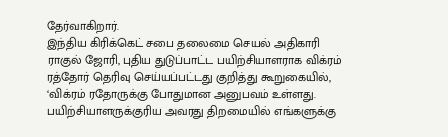தேர்வாகிறார்.
இந்திய கிரிக்கெட் சபை தலைமை செயல் அதிகாரி ராகுல் ஜோரி, புதிய துடுப்பாட்ட பயிற்சியாளராக விக்ரம் ரத்தோர் தெரிவு செய்யப்பட்டது குறித்து கூறுகையில்,
‘விக்ரம் ரதோருக்கு போதுமான அனுபவம் உள்ளது. பயிற்சியாளருக்குரிய அவரது திறமையில் எங்களுக்கு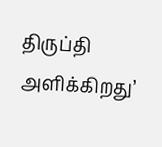திருப்தி அளிக்கிறது’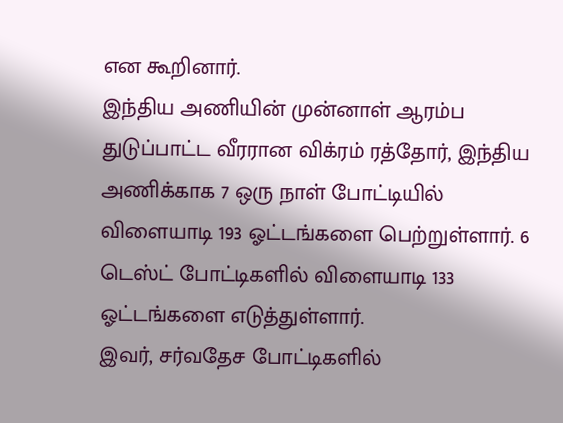என கூறினார்.
இந்திய அணியின் முன்னாள் ஆரம்ப துடுப்பாட்ட வீரரான விக்ரம் ரத்தோர், இந்திய அணிக்காக 7 ஒரு நாள் போட்டியில் விளையாடி 193 ஓட்டங்களை பெற்றுள்ளார். 6 டெஸ்ட் போட்டிகளில் விளையாடி 133 ஓட்டங்களை எடுத்துள்ளார்.
இவர், சர்வதேச போட்டிகளில்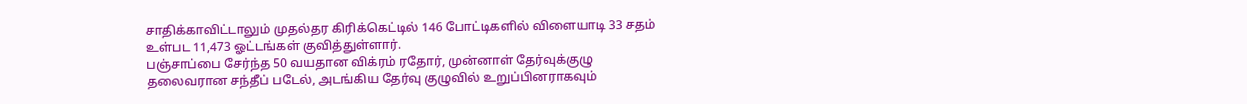சாதிக்காவிட்டாலும் முதல்தர கிரிக்கெட்டில் 146 போட்டிகளில் விளையாடி 33 சதம் உள்பட 11,473 ஓட்டங்கள் குவித்துள்ளார்.
பஞ்சாப்பை சேர்ந்த 50 வயதான விக்ரம் ரதோர், முன்னாள் தேர்வுக்குழு தலைவரான சந்தீப் படேல், அடங்கிய தேர்வு குழுவில் உறுப்பினராகவும்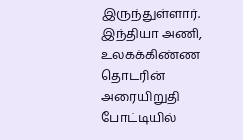இருந்துள்ளார்.
இந்தியா அணி, உலகக்கிண்ண தொடரின் அரையிறுதி போட்டியில்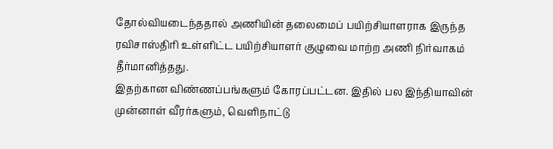தோல்வியடைந்ததால் அணியின் தலைமைப் பயிற்சியாளராக இருந்த ரவிசாஸ்திரி உள்ளிட்ட பயிற்சியாளர் குழுவை மாற்ற அணி நிர்வாகம் தீர்மானித்தது.
இதற்கான விண்ணப்பங்களும் கோரப்பட்டன. இதில் பல இந்தியாவின் முன்னாள் வீரர்களும், வெளிநாட்டு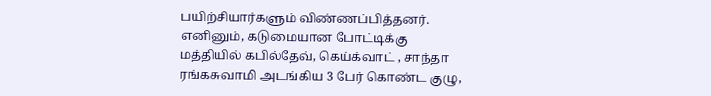பயிற்சியார்களும் விண்ணப்பித்தனர்.
எனினும், கடுமையான போட்டிக்கு மத்தியில் கபில்தேவ், கெய்க்வாட் , சாந்தா ரங்கசுவாமி அடங்கிய 3 பேர் கொண்ட குழு,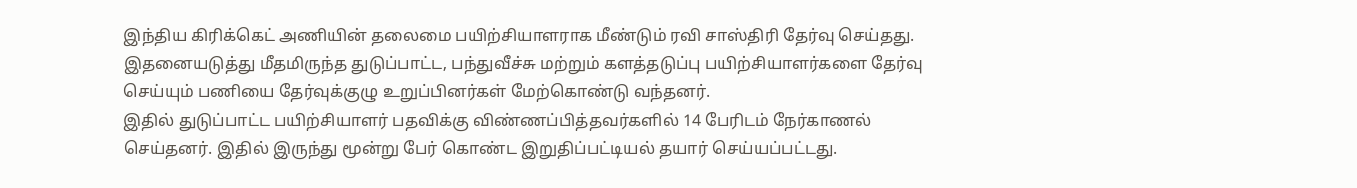இந்திய கிரிக்கெட் அணியின் தலைமை பயிற்சியாளராக மீண்டும் ரவி சாஸ்திரி தேர்வு செய்தது.
இதனையடுத்து மீதமிருந்த துடுப்பாட்ட, பந்துவீச்சு மற்றும் களத்தடுப்பு பயிற்சியாளர்களை தேர்வு செய்யும் பணியை தேர்வுக்குழு உறுப்பினர்கள் மேற்கொண்டு வந்தனர்.
இதில் துடுப்பாட்ட பயிற்சியாளர் பதவிக்கு விண்ணப்பித்தவர்களில் 14 பேரிடம் நேர்காணல் செய்தனர். இதில் இருந்து மூன்று பேர் கொண்ட இறுதிப்பட்டியல் தயார் செய்யப்பட்டது.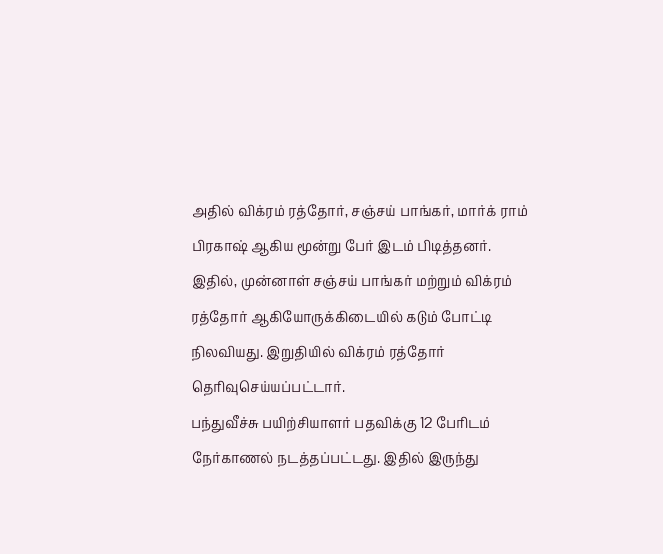அதில் விக்ரம் ரத்தோர், சஞ்சய் பாங்கர், மார்க் ராம் பிரகாஷ் ஆகிய மூன்று பேர் இடம் பிடித்தனர்.
இதில், முன்னாள் சஞ்சய் பாங்கர் மற்றும் விக்ரம் ரத்தோர் ஆகியோருக்கிடையில் கடும் போட்டி நிலவியது. இறுதியில் விக்ரம் ரத்தோர் தெரிவுசெய்யப்பட்டார்.
பந்துவீச்சு பயிற்சியாளர் பதவிக்கு 12 பேரிடம் நேர்காணல் நடத்தப்பட்டது. இதில் இருந்து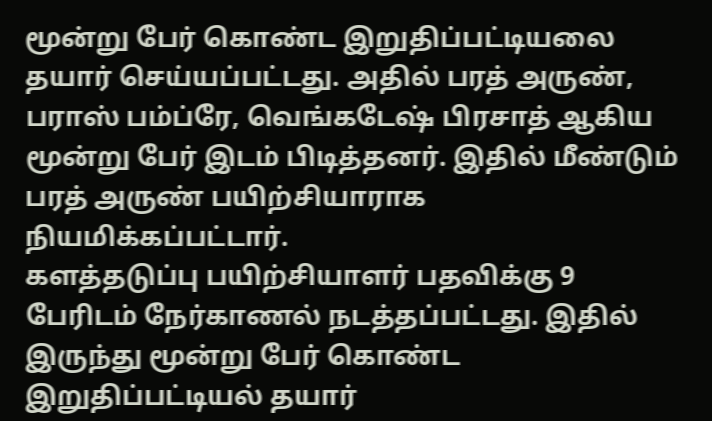மூன்று பேர் கொண்ட இறுதிப்பட்டியலை தயார் செய்யப்பட்டது. அதில் பரத் அருண், பராஸ் பம்ப்ரே, வெங்கடேஷ் பிரசாத் ஆகிய மூன்று பேர் இடம் பிடித்தனர். இதில் மீண்டும் பரத் அருண் பயிற்சியாராக நியமிக்கப்பட்டார்.
களத்தடுப்பு பயிற்சியாளர் பதவிக்கு 9 பேரிடம் நேர்காணல் நடத்தப்பட்டது. இதில் இருந்து மூன்று பேர் கொண்ட இறுதிப்பட்டியல் தயார்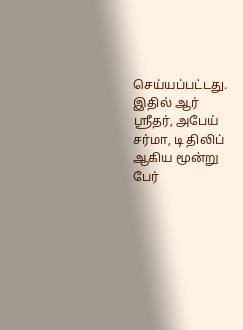செய்யப்பட்டது. இதில் ஆர் ஸ்ரீதர், அபேய் சர்மா, டி திலிப் ஆகிய மூன்று பேர்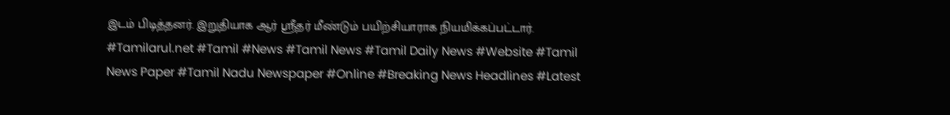இடம் பிடித்தனர். இறுதியாக ஆர் ஸ்ரீதர் மீண்டும் பயிற்சியாராக நியமிக்கப்பட்டார்.
#Tamilarul.net #Tamil #News #Tamil News #Tamil Daily News #Website #Tamil News Paper #Tamil Nadu Newspaper #Online #Breaking News Headlines #Latest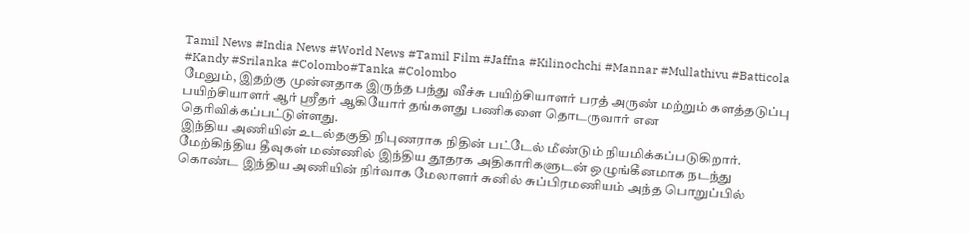Tamil News #India News #World News #Tamil Film #Jaffna #Kilinochchi #Mannar #Mullathivu #Batticola #Kandy #Srilanka #Colombo#Tanka #Colombo
மேலும், இதற்கு முன்னதாக இருந்த பந்து வீச்சு பயிற்சியாளர் பரத் அருண் மற்றும் களத்தடுப்பு பயிற்சியாளர் ஆர் ஸ்ரீதர் ஆகியோர் தங்களது பணிகளை தொடருவார் என தெரிவிக்கப்பட்டுள்ளது.
இந்திய அணியின் உடல்தகுதி நிபுணராக நிதின் பட்டேல் மீண்டும் நியமிக்கப்படுகிறார். மேற்கிந்திய தீவுகள் மண்ணில் இந்திய தூதரக அதிகாரிகளுடன் ஒழுங்கீனமாக நடந்து கொண்ட இந்திய அணியின் நிர்வாக மேலாளர் சுனில் சுப்பிரமணியம் அந்த பொறுப்பில்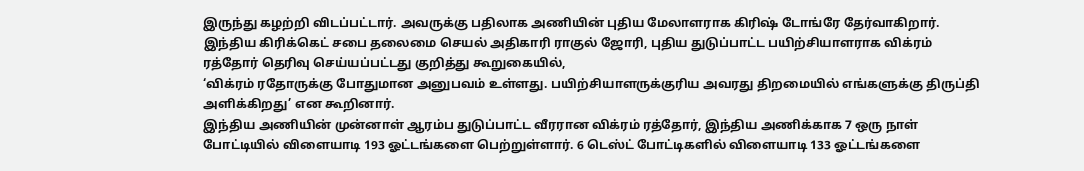இருந்து கழற்றி விடப்பட்டார். அவருக்கு பதிலாக அணியின் புதிய மேலாளராக கிரிஷ் டோங்ரே தேர்வாகிறார்.
இந்திய கிரிக்கெட் சபை தலைமை செயல் அதிகாரி ராகுல் ஜோரி, புதிய துடுப்பாட்ட பயிற்சியாளராக விக்ரம் ரத்தோர் தெரிவு செய்யப்பட்டது குறித்து கூறுகையில்,
‘விக்ரம் ரதோருக்கு போதுமான அனுபவம் உள்ளது. பயிற்சியாளருக்குரிய அவரது திறமையில் எங்களுக்கு திருப்தி அளிக்கிறது’ என கூறினார்.
இந்திய அணியின் முன்னாள் ஆரம்ப துடுப்பாட்ட வீரரான விக்ரம் ரத்தோர், இந்திய அணிக்காக 7 ஒரு நாள் போட்டியில் விளையாடி 193 ஓட்டங்களை பெற்றுள்ளார். 6 டெஸ்ட் போட்டிகளில் விளையாடி 133 ஓட்டங்களை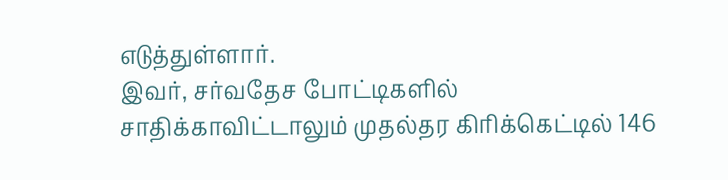எடுத்துள்ளார்.
இவர், சர்வதேச போட்டிகளில் சாதிக்காவிட்டாலும் முதல்தர கிரிக்கெட்டில் 146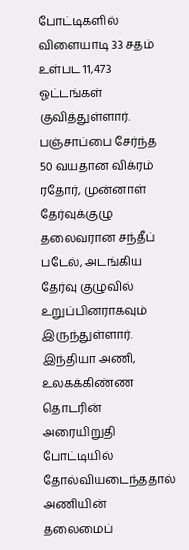போட்டிகளில் விளையாடி 33 சதம் உள்பட 11,473 ஓட்டங்கள் குவித்துள்ளார்.
பஞ்சாப்பை சேர்ந்த 50 வயதான விக்ரம் ரதோர், முன்னாள் தேர்வுக்குழு தலைவரான சந்தீப் படேல், அடங்கிய தேர்வு குழுவில் உறுப்பினராகவும் இருந்துள்ளார்.
இந்தியா அணி, உலகக்கிண்ண தொடரின் அரையிறுதி போட்டியில் தோல்வியடைந்ததால் அணியின் தலைமைப்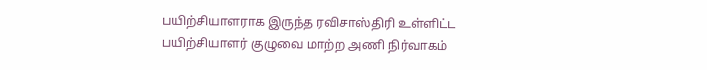பயிற்சியாளராக இருந்த ரவிசாஸ்திரி உள்ளிட்ட பயிற்சியாளர் குழுவை மாற்ற அணி நிர்வாகம்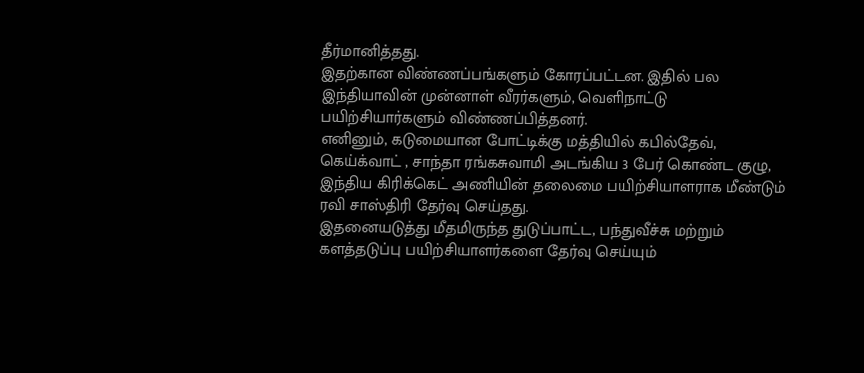தீர்மானித்தது.
இதற்கான விண்ணப்பங்களும் கோரப்பட்டன. இதில் பல இந்தியாவின் முன்னாள் வீரர்களும், வெளிநாட்டு பயிற்சியார்களும் விண்ணப்பித்தனர்.
எனினும், கடுமையான போட்டிக்கு மத்தியில் கபில்தேவ், கெய்க்வாட் , சாந்தா ரங்கசுவாமி அடங்கிய 3 பேர் கொண்ட குழு, இந்திய கிரிக்கெட் அணியின் தலைமை பயிற்சியாளராக மீண்டும் ரவி சாஸ்திரி தேர்வு செய்தது.
இதனையடுத்து மீதமிருந்த துடுப்பாட்ட, பந்துவீச்சு மற்றும் களத்தடுப்பு பயிற்சியாளர்களை தேர்வு செய்யும்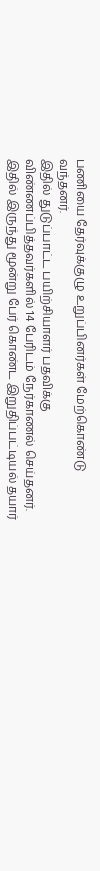பணியை தேர்வுக்குழு உறுப்பினர்கள் மேற்கொண்டு வந்தனர்.
இதில் துடுப்பாட்ட பயிற்சியாளர் பதவிக்கு விண்ணப்பித்தவர்களில் 14 பேரிடம் நேர்காணல் செய்தனர். இதில் இருந்து மூன்று பேர் கொண்ட இறுதிப்பட்டியல் தயார்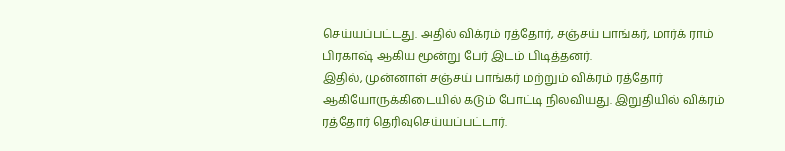செய்யப்பட்டது. அதில் விக்ரம் ரத்தோர், சஞ்சய் பாங்கர், மார்க் ராம் பிரகாஷ் ஆகிய மூன்று பேர் இடம் பிடித்தனர்.
இதில், முன்னாள் சஞ்சய் பாங்கர் மற்றும் விக்ரம் ரத்தோர் ஆகியோருக்கிடையில் கடும் போட்டி நிலவியது. இறுதியில் விக்ரம் ரத்தோர் தெரிவுசெய்யப்பட்டார்.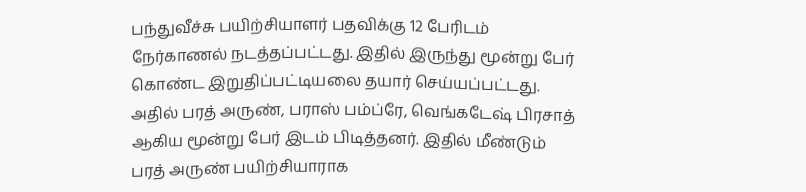பந்துவீச்சு பயிற்சியாளர் பதவிக்கு 12 பேரிடம் நேர்காணல் நடத்தப்பட்டது. இதில் இருந்து மூன்று பேர் கொண்ட இறுதிப்பட்டியலை தயார் செய்யப்பட்டது. அதில் பரத் அருண், பராஸ் பம்ப்ரே, வெங்கடேஷ் பிரசாத் ஆகிய மூன்று பேர் இடம் பிடித்தனர். இதில் மீண்டும் பரத் அருண் பயிற்சியாராக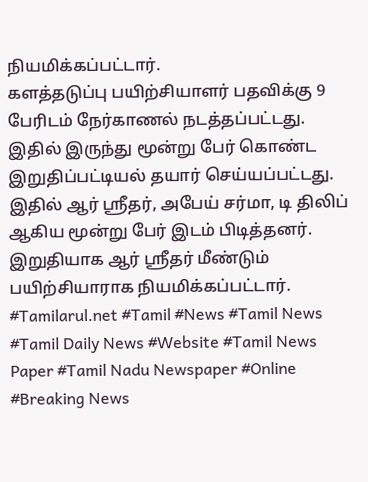நியமிக்கப்பட்டார்.
களத்தடுப்பு பயிற்சியாளர் பதவிக்கு 9 பேரிடம் நேர்காணல் நடத்தப்பட்டது. இதில் இருந்து மூன்று பேர் கொண்ட இறுதிப்பட்டியல் தயார் செய்யப்பட்டது. இதில் ஆர் ஸ்ரீதர், அபேய் சர்மா, டி திலிப் ஆகிய மூன்று பேர் இடம் பிடித்தனர். இறுதியாக ஆர் ஸ்ரீதர் மீண்டும் பயிற்சியாராக நியமிக்கப்பட்டார்.
#Tamilarul.net #Tamil #News #Tamil News #Tamil Daily News #Website #Tamil News Paper #Tamil Nadu Newspaper #Online #Breaking News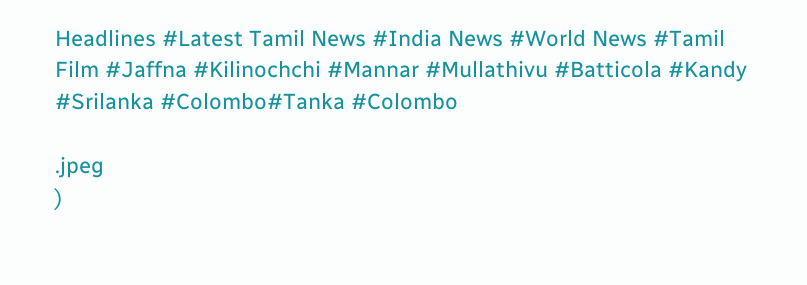Headlines #Latest Tamil News #India News #World News #Tamil Film #Jaffna #Kilinochchi #Mannar #Mullathivu #Batticola #Kandy #Srilanka #Colombo#Tanka #Colombo

.jpeg
)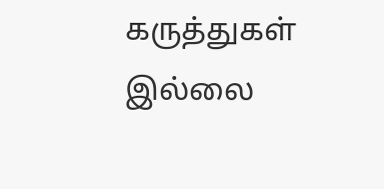கருத்துகள் இல்லை